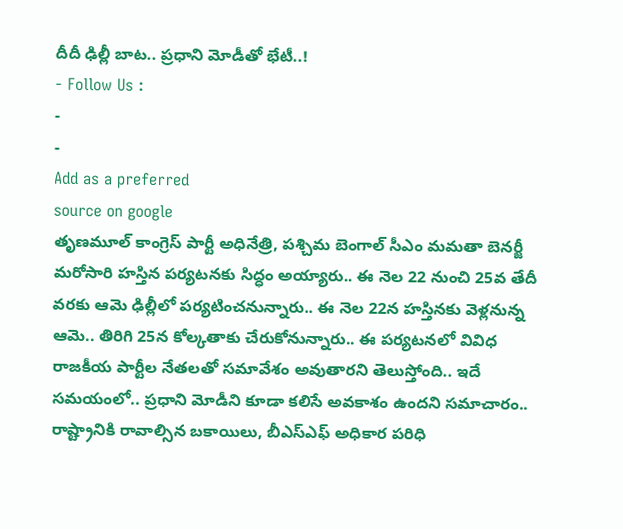దీదీ ఢిల్లీ బాట.. ప్రధాని మోడీతో భేటీ..!
- Follow Us :
-
-
Add as a preferred
source on google
తృణమూల్ కాంగ్రెస్ పార్టీ అధినేత్రి, పశ్చిమ బెంగాల్ సీఎం మమతా బెనర్జీ మరోసారి హస్తిన పర్యటనకు సిద్ధం అయ్యారు.. ఈ నెల 22 నుంచి 25వ తేదీ వరకు ఆమె ఢిల్లీలో పర్యటించనున్నారు.. ఈ నెల 22న హస్తినకు వెళ్లనున్న ఆమె.. తిరిగి 25న కోల్కతాకు చేరుకోనున్నారు.. ఈ పర్యటనలో వివిధ రాజకీయ పార్టీల నేతలతో సమావేశం అవుతారని తెలుస్తోంది.. ఇదే సమయంలో.. ప్రధాని మోడీని కూడా కలిసే అవకాశం ఉందని సమాచారం.. రాష్ట్రానికి రావాల్సిన బకాయిలు, బీఎస్ఎఫ్ అధికార పరిధి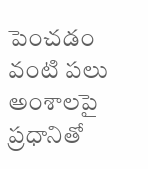పెంచడం వంటి పలు అంశాలపై ప్రధానితో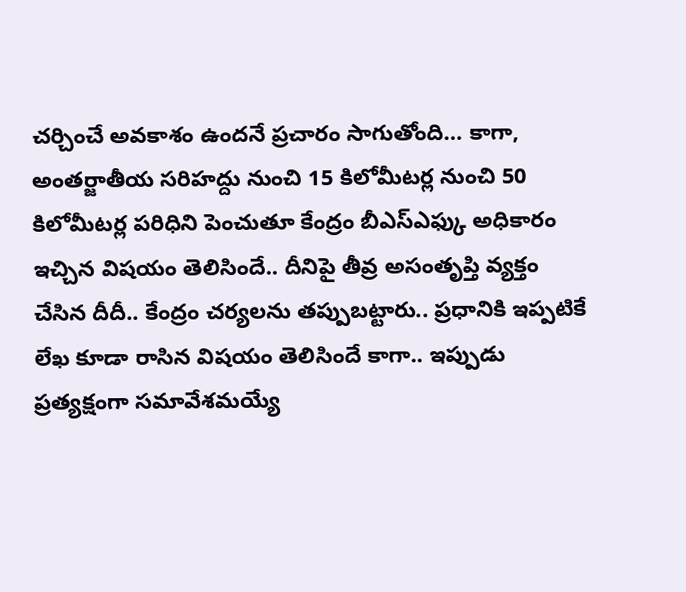చర్చించే అవకాశం ఉందనే ప్రచారం సాగుతోంది… కాగా, అంతర్జాతీయ సరిహద్దు నుంచి 15 కిలోమీటర్ల నుంచి 50 కిలోమీటర్ల పరిధిని పెంచుతూ కేంద్రం బీఎస్ఎఫ్కు అధికారం ఇచ్చిన విషయం తెలిసిందే.. దీనిపై తీవ్ర అసంతృప్తి వ్యక్తం చేసిన దీదీ.. కేంద్రం చర్యలను తప్పుబట్టారు.. ప్రధానికి ఇప్పటికే లేఖ కూడా రాసిన విషయం తెలిసిందే కాగా.. ఇప్పుడు ప్రత్యక్షంగా సమావేశమయ్యే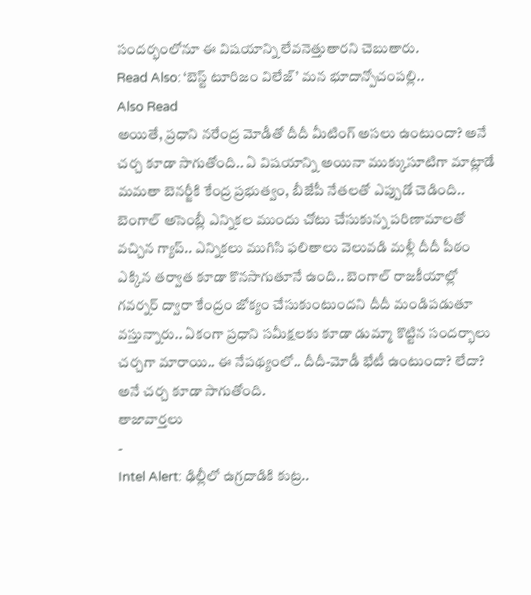సందర్భంలోనూ ఈ విషయాన్ని లేవనెత్తుతారని చెబుతారు.
Read Also: ‘బెస్ట్ టూరిజం విలేజ్’ మన భూదాన్పోచంపల్లి..
Also Read
అయితే, ప్రధాని నరేంద్ర మోడీతో దీదీ మీటింగ్ అసలు ఉంటుందా? అనే చర్చ కూడా సాగుతోంది.. ఏ విషయాన్ని అయినా ముక్కుసూటిగా మాట్లాడే మమతా బెనర్జీకి కేంద్ర ప్రభుత్వం, బీజేపీ నేతలతో ఎప్పుడో చెడింది.. బెంగాల్ అసెంబ్లీ ఎన్నికల ముందు చోటు చేసుకున్న పరిణామాలతో వచ్చిన గ్యాప్.. ఎన్నికలు ముగిసి ఫలితాలు వెలువడి మళ్లీ దీదీ పీఠం ఎక్కిన తర్వాత కూడా కొనసాగుతూనే ఉంది.. బెంగాల్ రాజకీయాల్లో గవర్నర్ ద్వారా కేంద్రం జోక్యం చేసుకుంటుందని దీదీ మండిపడుతూ వస్తున్నారు.. ఏకంగా ప్రధాని సమీక్షలకు కూడా డుమ్మా కొట్టిన సందర్భాలు చర్చగా మారాయి.. ఈ నేపథ్యంలో.. దీదీ-మోడీ భేటీ ఉంటుందా? లేదా? అనే చర్చ కూడా సాగుతోంది.
తాజావార్తలు
-
Intel Alert: ఢిల్లీలో ఉగ్రదాడికి కుట్ర..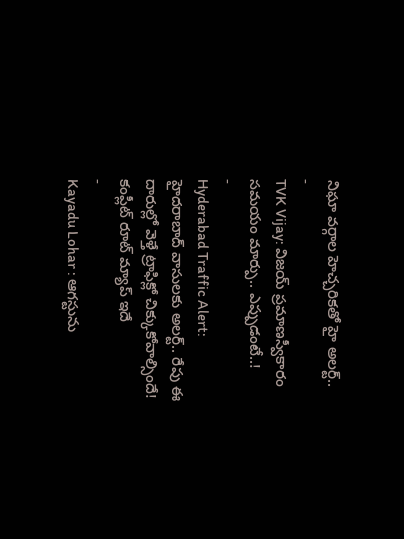నిఘా వర్గాల హెచ్చరికతో హై అలర్ట్..
-
TVK Vijay: విజయ్ ప్రమాణస్వీకారం సమయం మార్పు.. ఎప్పుడంటే..!
-
Hyderabad Traffic Alert: హైదరాబాద్ వాసులకు అలర్ట్.. రేపు ఈ దారుల్లో వెళ్తే ట్రాఫిక్లో చిక్కుకోవాల్సిందే! కంప్లీట్ రూట్ మ్యాప్ ఇదే
-
Kayadu Lohar : ఆగస్టును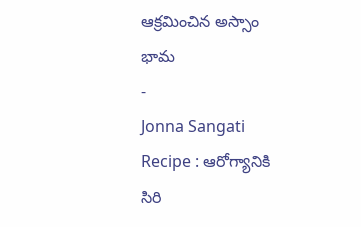ఆక్రమించిన అస్సాం భామ
-
Jonna Sangati Recipe : ఆరోగ్యానికి సిరి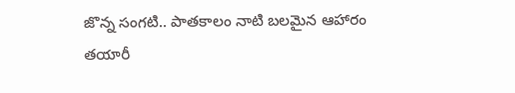జొన్న సంగటి.. పాతకాలం నాటి బలమైన ఆహారం తయారీ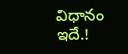విధానం ఇదే.!